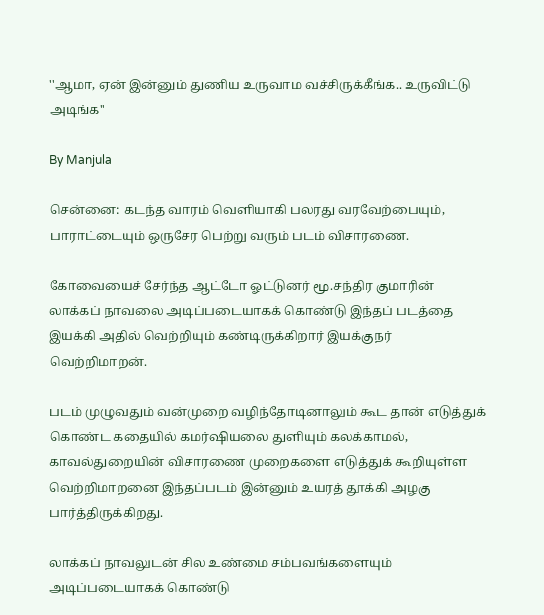''ஆமா, ஏன் இன்னும் துணிய உருவாம வச்சிருக்கீங்க.. உருவிட்டு அடிங்க''

By Manjula

சென்னை: கடந்த வாரம் வெளியாகி பலரது வரவேற்பையும், பாராட்டையும் ஒருசேர பெற்று வரும் படம் விசாரணை.

கோவையைச் சேர்ந்த ஆட்டோ ஓட்டுனர் மூ.சந்திர குமாரின் லாக்கப் நாவலை அடிப்படையாகக் கொண்டு இந்தப் படத்தை இயக்கி அதில் வெற்றியும் கண்டிருக்கிறார் இயக்குநர் வெற்றிமாறன்.

படம் முழுவதும் வன்முறை வழிந்தோடினாலும் கூட தான் எடுத்துக் கொண்ட கதையில் கமர்ஷியலை துளியும் கலக்காமல், காவல்துறையின் விசாரணை முறைகளை எடுத்துக் கூறியுள்ள வெற்றிமாறனை இந்தப்படம் இன்னும் உயரத் தூக்கி அழகு பார்த்திருக்கிறது.

லாக்கப் நாவலுடன் சில உண்மை சம்பவங்களையும் அடிப்படையாகக் கொண்டு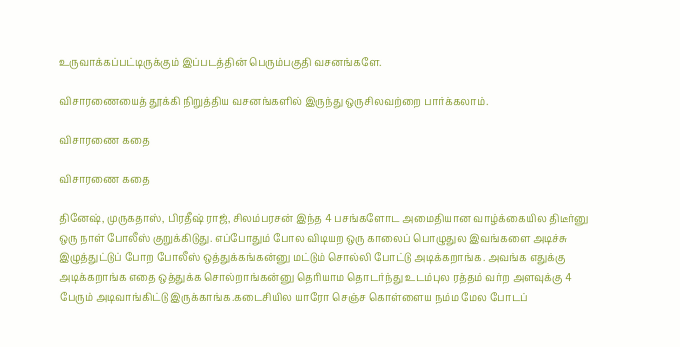உருவாக்கப்பட்டிருக்கும் இப்படத்தின் பெரும்பகுதி வசனங்களே.

விசாரணையைத் தூக்கி நிறுத்திய வசனங்களில் இருந்து ஒருசிலவற்றை பார்க்கலாம்.

விசாரணை கதை

விசாரணை கதை

தினேஷ், முருகதாஸ், பிரதீஷ் ராஜ், சிலம்பரசன் இந்த 4 பசங்களோட அமைதியான வாழ்க்கையில திடீர்னு ஒரு நாள் போலீஸ் குறுக்கிடுது. எப்போதும் போல விடியற ஒரு காலைப் பொழுதுல இவங்களை அடிச்சு இழுத்துட்டுப் போற போலீஸ் ஒத்துக்கங்கன்னு மட்டும் சொல்லி போட்டு அடிக்கறாங்க. அவங்க எதுக்கு அடிக்கறாங்க எதை ஒத்துக்க சொல்றாங்கன்னு தெரியாம தொடர்ந்து உடம்புல ரத்தம் வர்ற அளவுக்கு 4 பேரும் அடிவாங்கிட்டு இருக்காங்க.கடைசியில யாரோ செஞ்ச கொள்ளைய நம்ம மேல போடப்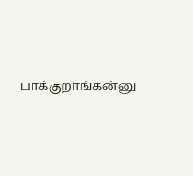பாக்குறாங்கன்னு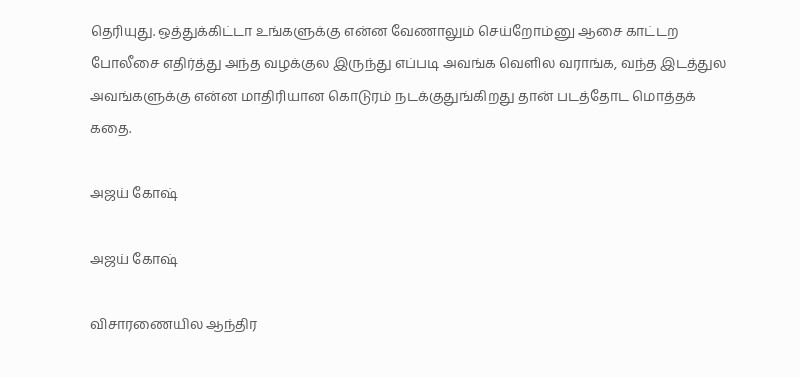தெரியுது. ஒத்துக்கிட்டா உங்களுக்கு என்ன வேணாலும் செய்றோம்னு ஆசை காட்டற போலீசை எதிர்த்து அந்த வழக்குல இருந்து எப்படி அவங்க வெளில வராங்க, வந்த இடத்துல அவங்களுக்கு என்ன மாதிரியான கொடுரம் நடக்குதுங்கிறது தான் படத்தோட மொத்தக் கதை.

அஜய் கோஷ்

அஜய் கோஷ்

விசாரணையில ஆந்திர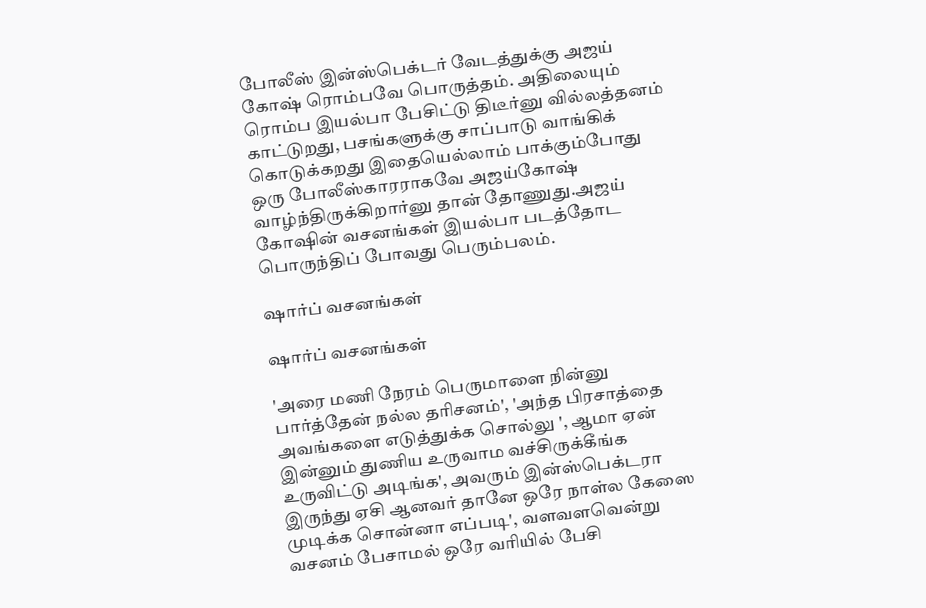போலீஸ் இன்ஸ்பெக்டர் வேடத்துக்கு அஜய் கோஷ் ரொம்பவே பொருத்தம். அதிலையும் ரொம்ப இயல்பா பேசிட்டு திடீர்னு வில்லத்தனம் காட்டுறது, பசங்களுக்கு சாப்பாடு வாங்கிக் கொடுக்கறது இதையெல்லாம் பாக்கும்போது ஒரு போலீஸ்காரராகவே அஜய்கோஷ் வாழ்ந்திருக்கிறார்னு தான் தோணுது.அஜய் கோஷின் வசனங்கள் இயல்பா படத்தோட பொருந்திப் போவது பெரும்பலம்.

ஷார்ப் வசனங்கள்

ஷார்ப் வசனங்கள்

'அரை மணி நேரம் பெருமாளை நின்னு பார்த்தேன் நல்ல தரிசனம்', 'அந்த பிரசாத்தை அவங்களை எடுத்துக்க சொல்லு ', ஆமா ஏன் இன்னும் துணிய உருவாம வச்சிருக்கீங்க உருவிட்டு அடிங்க', அவரும் இன்ஸ்பெக்டரா இருந்து ஏசி ஆனவர் தானே ஒரே நாள்ல கேஸை முடிக்க சொன்னா எப்படி', வளவளவென்று வசனம் பேசாமல் ஒரே வரியில் பேசி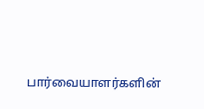பார்வையாளர்களின்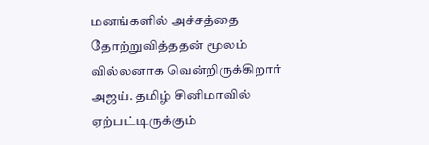மனங்களில் அச்சத்தை தோற்றுவித்ததன் மூலம் வில்லனாக வென்றிருக்கிறார் அஜய். தமிழ் சினிமாவில் ஏற்பட்டிருக்கும்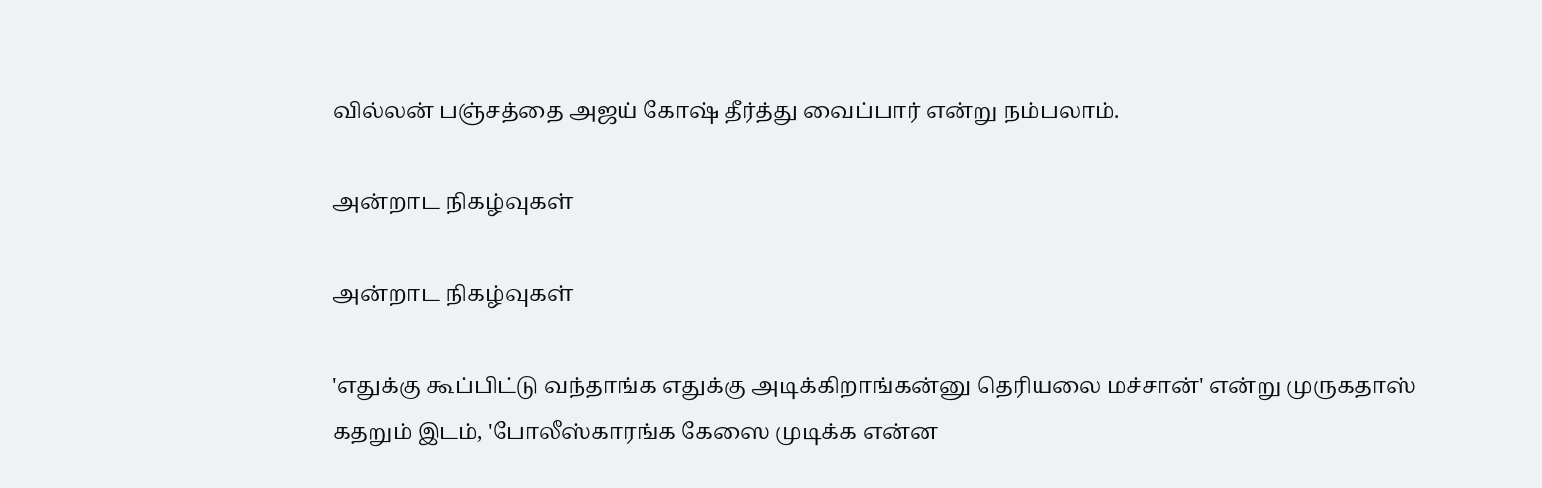வில்லன் பஞ்சத்தை அஜய் கோஷ் தீர்த்து வைப்பார் என்று நம்பலாம்.

அன்றாட நிகழ்வுகள்

அன்றாட நிகழ்வுகள்

'எதுக்கு கூப்பிட்டு வந்தாங்க எதுக்கு அடிக்கிறாங்கன்னு தெரியலை மச்சான்' என்று முருகதாஸ் கதறும் இடம், 'போலீஸ்காரங்க கேஸை முடிக்க என்ன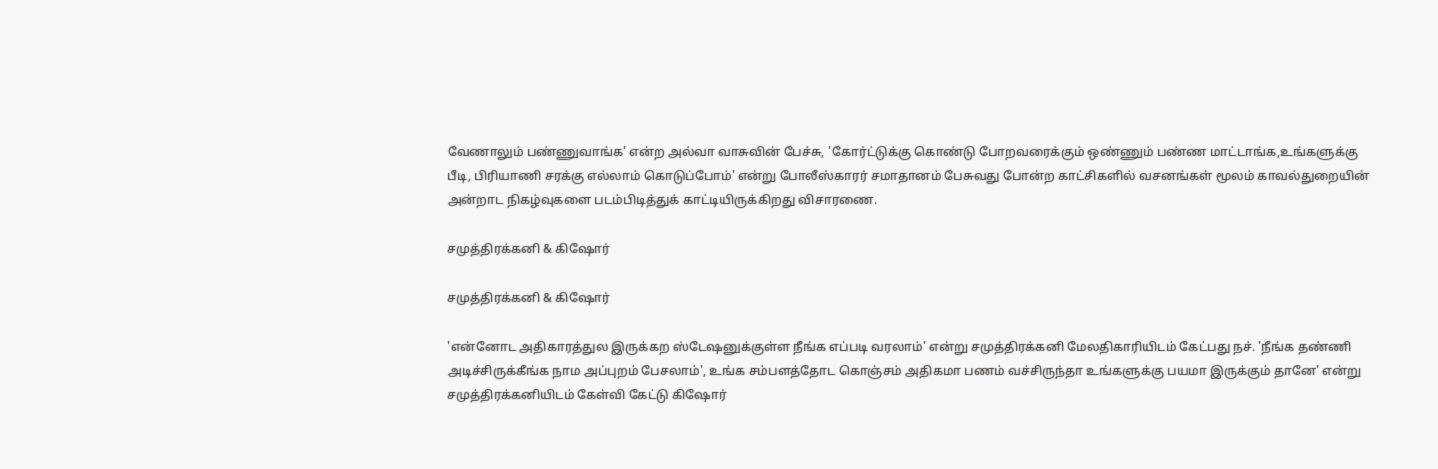வேணாலும் பண்ணுவாங்க' என்ற அல்வா வாசுவின் பேச்சு, 'கோர்ட்டுக்கு கொண்டு போறவரைக்கும் ஒண்ணும் பண்ண மாட்டாங்க,உங்களுக்கு பீடி, பிரியாணி சரக்கு எல்லாம் கொடுப்போம்' என்று போலீஸ்காரர் சமாதானம் பேசுவது போன்ற காட்சிகளில் வசனங்கள் மூலம் காவல்துறையின் அன்றாட நிகழ்வுகளை படம்பிடித்துக் காட்டியிருக்கிறது விசாரணை.

சமுத்திரக்கனி & கிஷோர்

சமுத்திரக்கனி & கிஷோர்

'என்னோட அதிகாரத்துல இருக்கற ஸ்டேஷனுக்குள்ள நீங்க எப்படி வரலாம்' என்று சமுத்திரக்கனி மேலதிகாரியிடம் கேட்பது நச். 'நீங்க தண்ணி அடிச்சிருக்கீங்க நாம அப்புறம் பேசலாம்', உங்க சம்பளத்தோட கொஞ்சம் அதிகமா பணம் வச்சிருந்தா உங்களுக்கு பயமா இருக்கும் தானே' என்று சமுத்திரக்கனியிடம் கேள்வி கேட்டு கிஷோர்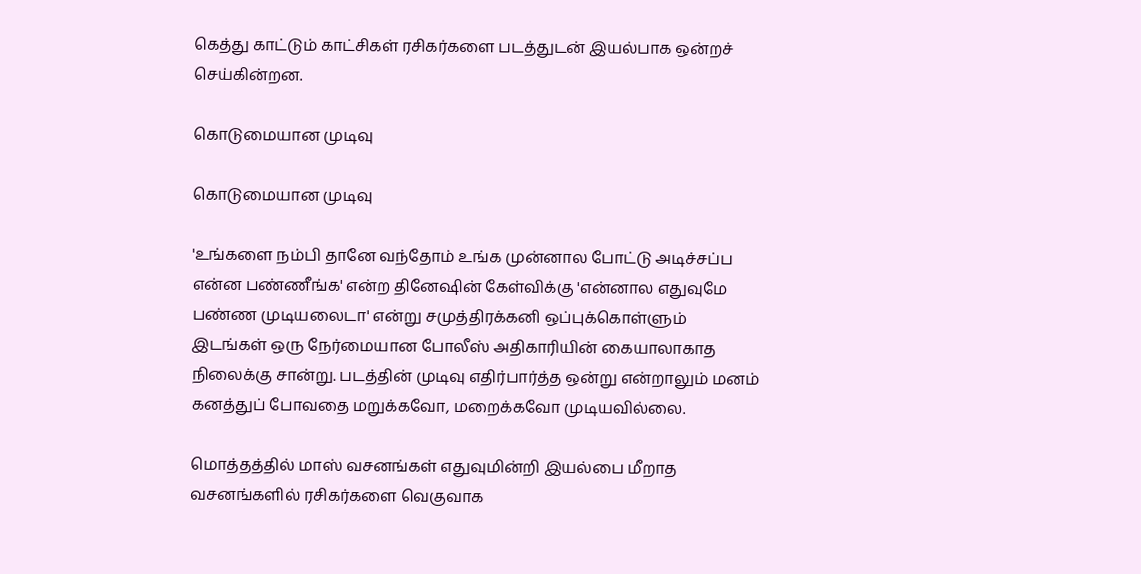கெத்து காட்டும் காட்சிகள் ரசிகர்களை படத்துடன் இயல்பாக ஒன்றச் செய்கின்றன.

கொடுமையான முடிவு

கொடுமையான முடிவு

'உங்களை நம்பி தானே வந்தோம் உங்க முன்னால போட்டு அடிச்சப்ப என்ன பண்ணீங்க' என்ற தினேஷின் கேள்விக்கு 'என்னால எதுவுமே பண்ண முடியலைடா' என்று சமுத்திரக்கனி ஒப்புக்கொள்ளும் இடங்கள் ஒரு நேர்மையான போலீஸ் அதிகாரியின் கையாலாகாத நிலைக்கு சான்று. படத்தின் முடிவு எதிர்பார்த்த ஒன்று என்றாலும் மனம் கனத்துப் போவதை மறுக்கவோ, மறைக்கவோ முடியவில்லை.

மொத்தத்தில் மாஸ் வசனங்கள் எதுவுமின்றி இயல்பை மீறாத வசனங்களில் ரசிகர்களை வெகுவாக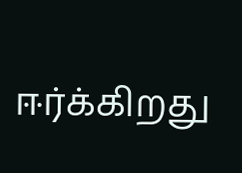ஈர்க்கிறது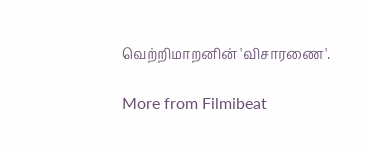வெற்றிமாறனின் 'விசாரணை'.

More from Filmibeat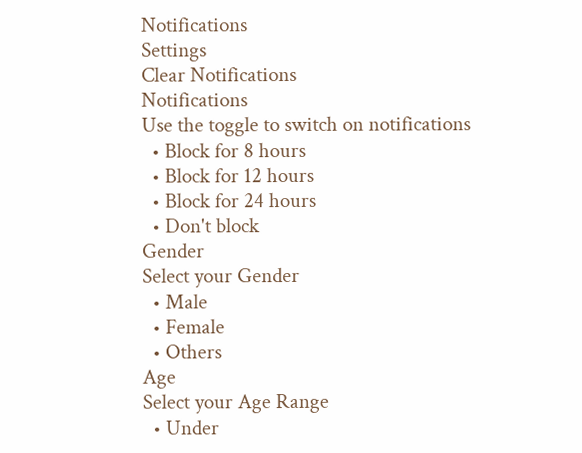Notifications
Settings
Clear Notifications
Notifications
Use the toggle to switch on notifications
  • Block for 8 hours
  • Block for 12 hours
  • Block for 24 hours
  • Don't block
Gender
Select your Gender
  • Male
  • Female
  • Others
Age
Select your Age Range
  • Under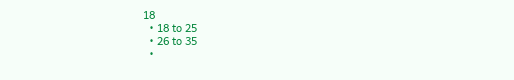18
  • 18 to 25
  • 26 to 35
  •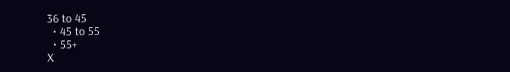36 to 45
  • 45 to 55
  • 55+
X